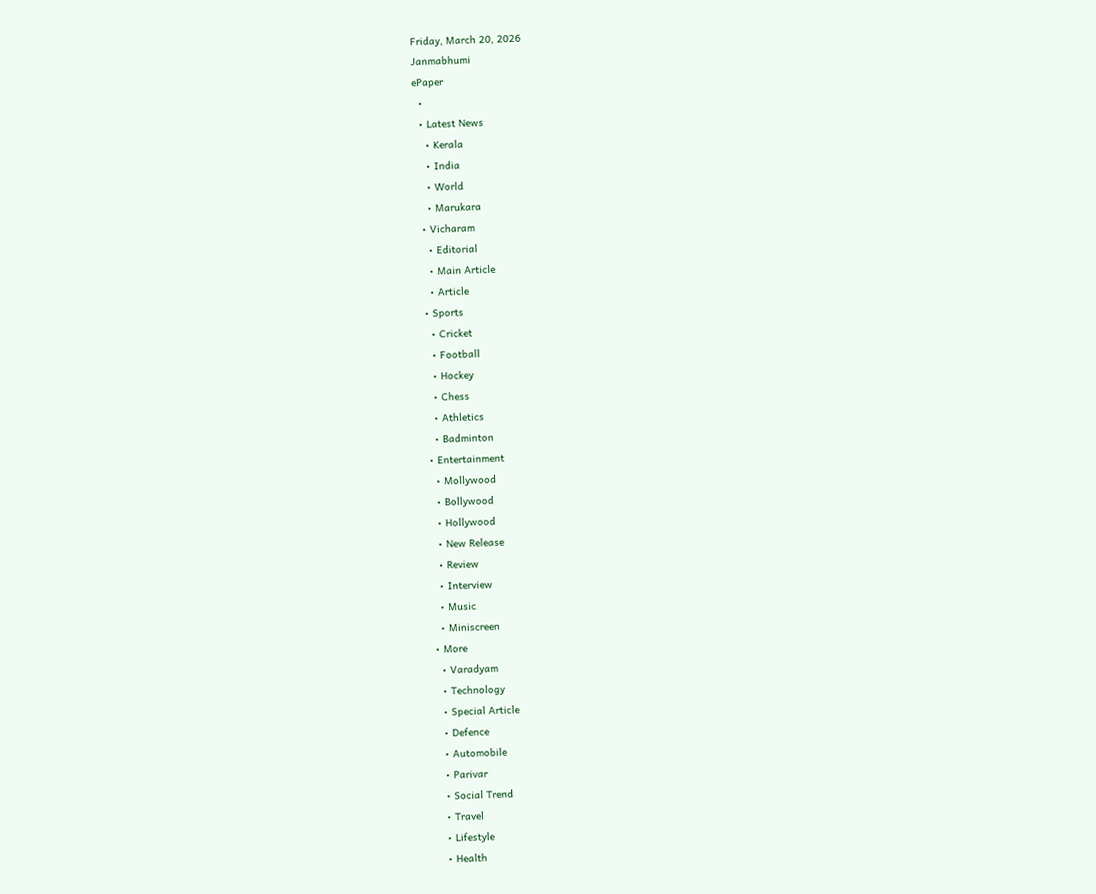Friday, March 20, 2026
Janmabhumi
ePaper
  •
  • Latest News
    • Kerala
    • India
    • World
    • Marukara
  • Vicharam
    • Editorial
    • Main Article
    • Article
  • Sports
    • Cricket
    • Football
    • Hockey
    • Chess
    • Athletics
    • Badminton
  • Entertainment
    • Mollywood
    • Bollywood
    • Hollywood
    • New Release
    • Review
    • Interview
    • Music
    • Miniscreen
  • More
    • Varadyam
    • Technology
    • Special Article
    • Defence
    • Automobile
    • Parivar
    • Social Trend
    • Travel
    • Lifestyle
    • Health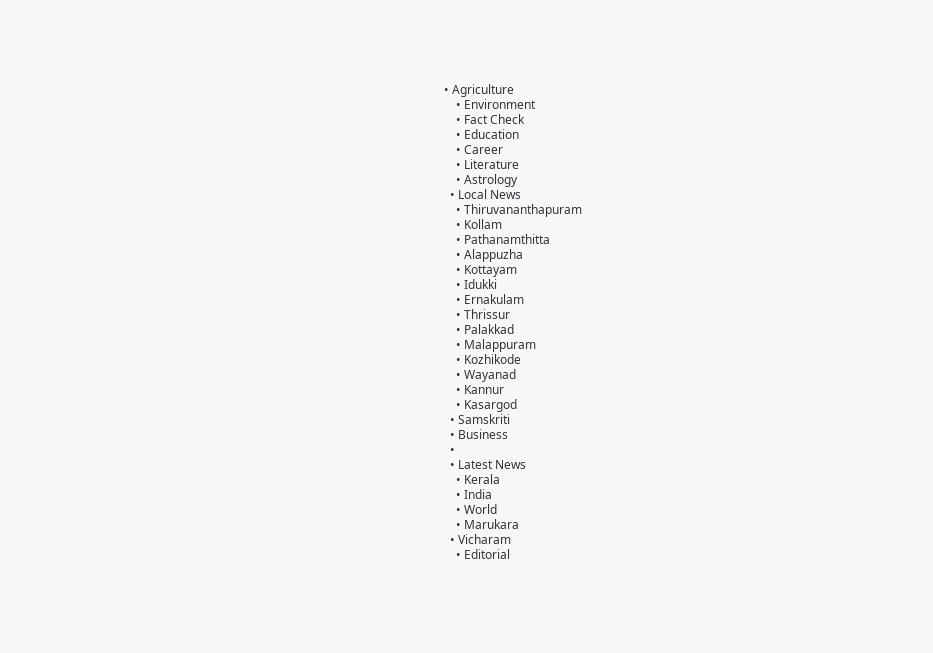• Agriculture
    • Environment
    • Fact Check
    • Education
    • Career
    • Literature
    • Astrology
  • Local News
    • Thiruvananthapuram
    • Kollam
    • Pathanamthitta
    • Alappuzha
    • Kottayam
    • Idukki
    • Ernakulam
    • Thrissur
    • Palakkad
    • Malappuram
    • Kozhikode
    • Wayanad
    • Kannur
    • Kasargod
  • Samskriti
  • Business
  •
  • Latest News
    • Kerala
    • India
    • World
    • Marukara
  • Vicharam
    • Editorial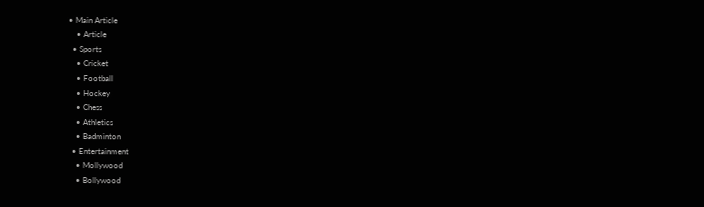• Main Article
    • Article
  • Sports
    • Cricket
    • Football
    • Hockey
    • Chess
    • Athletics
    • Badminton
  • Entertainment
    • Mollywood
    • Bollywood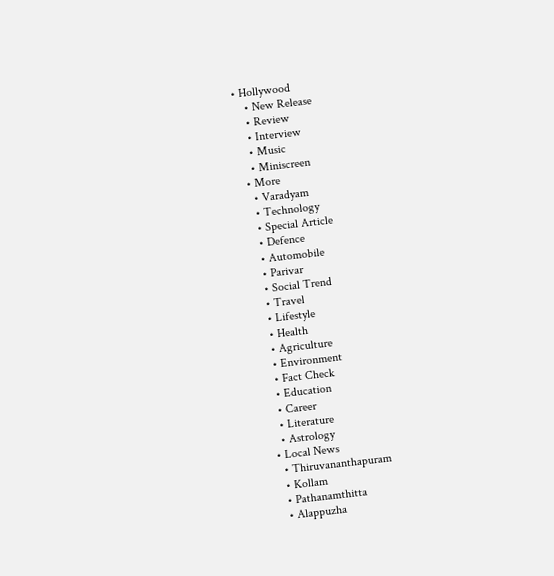• Hollywood
    • New Release
    • Review
    • Interview
    • Music
    • Miniscreen
  • More
    • Varadyam
    • Technology
    • Special Article
    • Defence
    • Automobile
    • Parivar
    • Social Trend
    • Travel
    • Lifestyle
    • Health
    • Agriculture
    • Environment
    • Fact Check
    • Education
    • Career
    • Literature
    • Astrology
  • Local News
    • Thiruvananthapuram
    • Kollam
    • Pathanamthitta
    • Alappuzha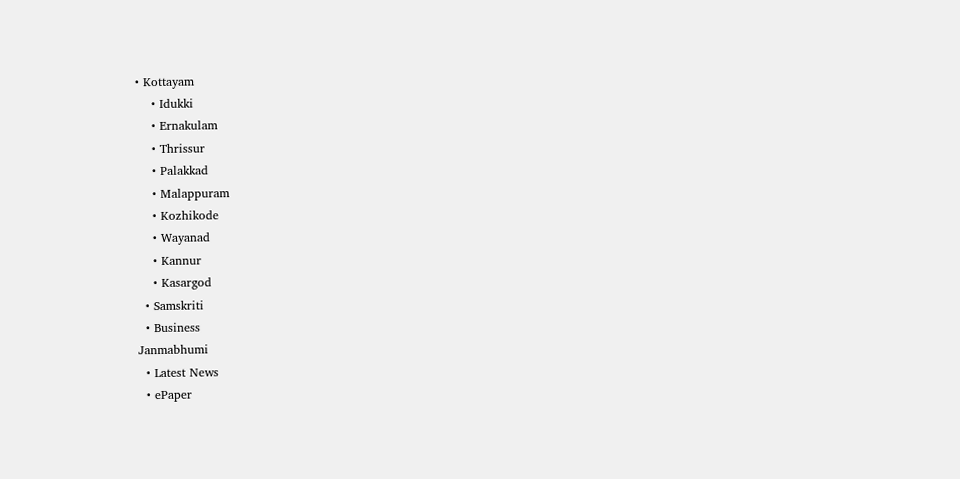• Kottayam
    • Idukki
    • Ernakulam
    • Thrissur
    • Palakkad
    • Malappuram
    • Kozhikode
    • Wayanad
    • Kannur
    • Kasargod
  • Samskriti
  • Business
Janmabhumi
  • Latest News
  • ePaper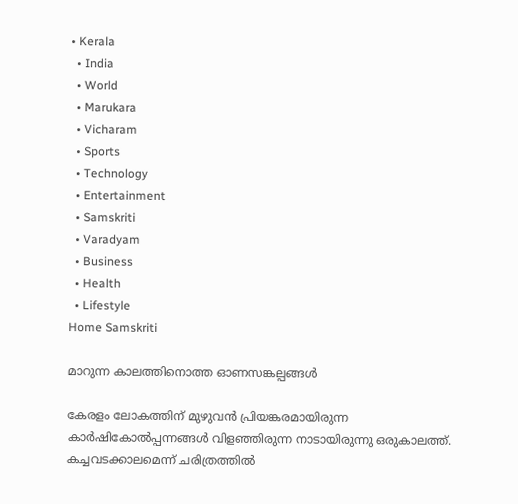• Kerala
  • India
  • World
  • Marukara
  • Vicharam
  • Sports
  • Technology
  • Entertainment
  • Samskriti
  • Varadyam
  • Business
  • Health
  • Lifestyle
Home Samskriti

മാറുന്ന കാലത്തിനൊത്ത ഓണസങ്കല്പങ്ങള്‍

കേരളം ലോകത്തിന് മുഴുവന്‍ പ്രിയങ്കരമായിരുന്ന കാര്‍ഷികോല്‍പ്പന്നങ്ങള്‍ വിളഞ്ഞിരുന്ന നാടായിരുന്നു ഒരുകാലത്ത്. കച്ചവടക്കാലമെന്ന് ചരിത്രത്തില്‍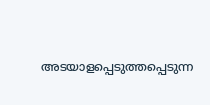അടയാളപ്പെടുത്തപ്പെടുന്ന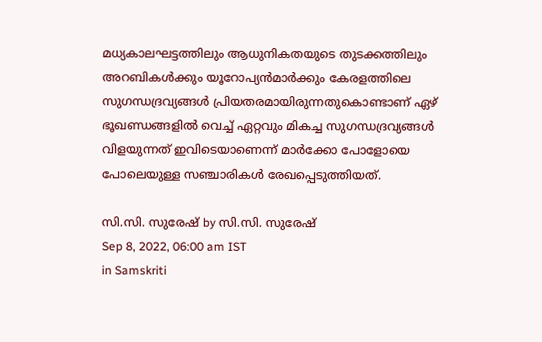മധ്യകാലഘട്ടത്തിലും ആധുനികതയുടെ തുടക്കത്തിലും അറബികള്‍ക്കും യൂറോപ്യന്‍മാര്‍ക്കും കേരളത്തിലെ സുഗന്ധദ്രവ്യങ്ങള്‍ പ്രിയതരമായിരുന്നതുകൊണ്ടാണ് ഏഴ് ഭൂഖണ്ഡങ്ങളില്‍ വെച്ച് ഏറ്റവും മികച്ച സുഗന്ധദ്രവ്യങ്ങള്‍ വിളയുന്നത് ഇവിടെയാണെന്ന് മാര്‍ക്കോ പോളോയെ പോലെയുള്ള സഞ്ചാരികള്‍ രേഖപ്പെടുത്തിയത്.

സി.സി. സുരേഷ് by സി.സി. സുരേഷ്
Sep 8, 2022, 06:00 am IST
in Samskriti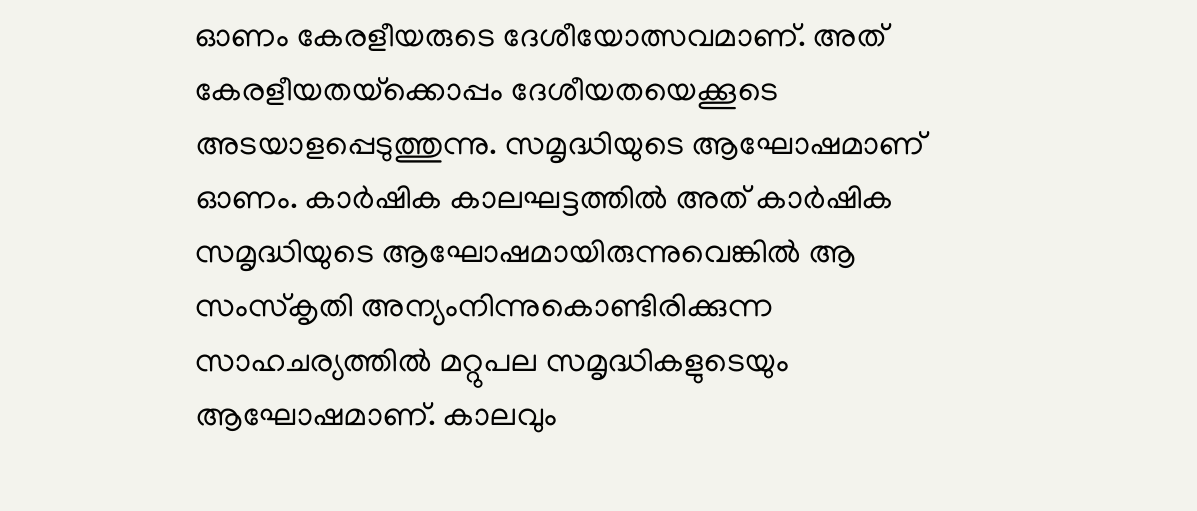ഓണം കേരളീയരുടെ ദേശീയോത്സവമാണ്. അത് കേരളീയതയ്‌ക്കൊപ്പം ദേശീയതയെക്കൂടെ അടയാളപ്പെടുത്തുന്നു. സമൃദ്ധിയുടെ ആഘോഷമാണ് ഓണം. കാര്‍ഷിക കാലഘട്ടത്തില്‍ അത് കാര്‍ഷിക സമൃദ്ധിയുടെ ആഘോഷമായിരുന്നുവെങ്കില്‍ ആ സംസ്‌കൃതി അന്യംനിന്നുകൊണ്ടിരിക്കുന്ന സാഹചര്യത്തില്‍ മറ്റുപല സമൃദ്ധികളുടെയും ആഘോഷമാണ്. കാലവും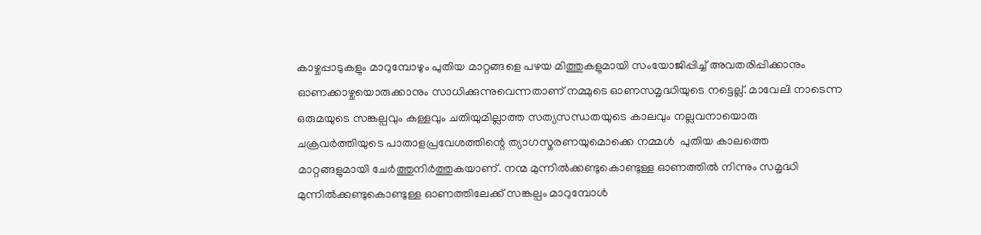കാഴ്ചപ്പാടുകളും മാറുമ്പോഴും പുതിയ മാറ്റങ്ങളെ പഴയ മിത്തുകളുമായി സംയോജിപ്പിച്ച് അവതരിപ്പിക്കാനും ഓണക്കാഴ്ചയൊരുക്കാനും സാധിക്കുന്നുവെന്നതാണ് നമ്മുടെ ഓണസമൃദ്ധിയുടെ നട്ടെല്ല്. മാവേലി നാടെന്ന ഒരുമയുടെ സങ്കല്പവും കള്ളവും ചതിയുമില്ലാത്ത സത്യസന്ധതയുടെ കാലവും നല്ലവനായൊരു ചക്രവര്‍ത്തിയുടെ പാതാളപ്രവേശത്തിന്റെ ത്യാഗസ്മരണയുമൊക്കെ നമ്മള്‍  പുതിയ കാലത്തെ മാറ്റങ്ങളുമായി ചേര്‍ത്തുനിര്‍ത്തുകയാണ്. നന്മ മുന്നില്‍ക്കണ്ടുകൊണ്ടുള്ള ഓണത്തില്‍ നിന്നും സമൃദ്ധി മുന്നില്‍ക്കണ്ടുകൊണ്ടുള്ള ഓണത്തിലേക്ക് സങ്കല്പം മാറുമ്പോള്‍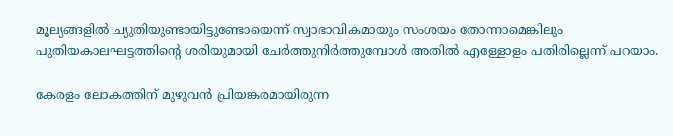മൂല്യങ്ങളില്‍ ച്യുതിയുണ്ടായിട്ടുണ്ടോയെന്ന് സ്വാഭാവികമായും സംശയം തോന്നാമെങ്കിലും  പുതിയകാലഘട്ടത്തിന്റെ ശരിയുമായി ചേര്‍ത്തുനിര്‍ത്തുമ്പോള്‍ അതില്‍ എള്ളോളം പതിരില്ലെന്ന് പറയാം.

കേരളം ലോകത്തിന് മുഴുവന്‍ പ്രിയങ്കരമായിരുന്ന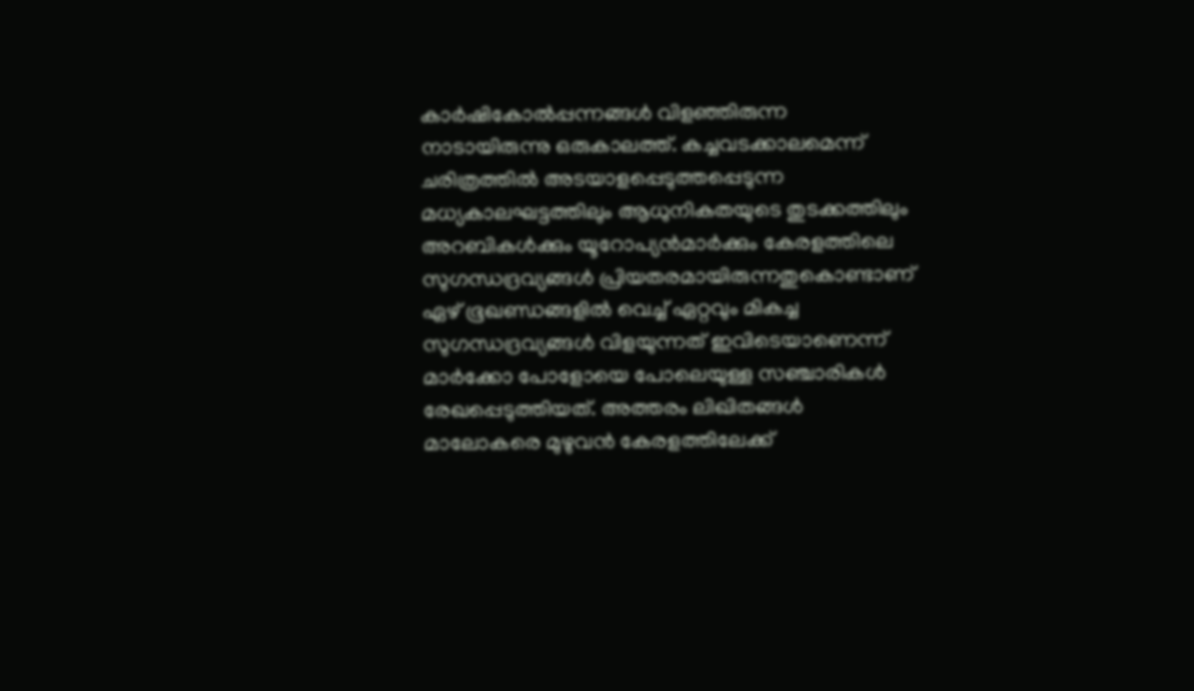കാര്‍ഷികോല്‍പ്പന്നങ്ങള്‍ വിളഞ്ഞിരുന്ന നാടായിരുന്നു ഒരുകാലത്ത്. കച്ചവടക്കാലമെന്ന് ചരിത്രത്തില്‍ അടയാളപ്പെടുത്തപ്പെടുന്ന മധ്യകാലഘട്ടത്തിലും ആധുനികതയുടെ തുടക്കത്തിലും അറബികള്‍ക്കും യൂറോപ്യന്‍മാര്‍ക്കും കേരളത്തിലെ സുഗന്ധദ്രവ്യങ്ങള്‍ പ്രിയതരമായിരുന്നതുകൊണ്ടാണ് ഏഴ് ഭൂഖണ്ഡങ്ങളില്‍ വെച്ച് ഏറ്റവും മികച്ച സുഗന്ധദ്രവ്യങ്ങള്‍ വിളയുന്നത് ഇവിടെയാണെന്ന് മാര്‍ക്കോ പോളോയെ പോലെയുള്ള സഞ്ചാരികള്‍ രേഖപ്പെടുത്തിയത്. അത്തരം ലിഖിതങ്ങള്‍ മാലോകരെ മുഴുവന്‍ കേരളത്തിലേക്ക്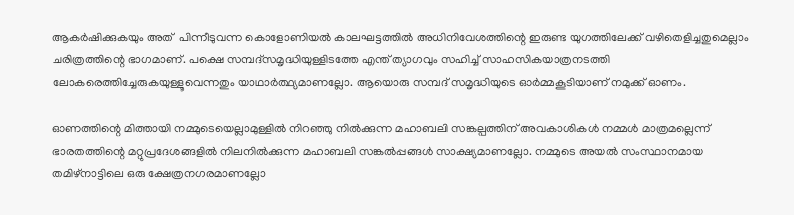ആകര്‍ഷിക്കുകയും അത്  പിന്നീടുവന്ന കൊളോണിയല്‍ കാലഘട്ടത്തില്‍ അധിനിവേശത്തിന്റെ ഇരുണ്ട യുഗത്തിലേക്ക് വഴിതെളിച്ചതുമെല്ലാം ചരിത്രത്തിന്റെ ഭാഗമാണ്. പക്ഷെ സമ്പദ്‌സമൃദ്ധിയുള്ളിടത്തേ എന്ത് ത്യാഗവും സഹിച്ച് സാഹസികയാത്രനടത്തി ലോകരെത്തിച്ചേരുകയുള്ളൂവെന്നതും യാഥാര്‍ത്ഥ്യമാണല്ലോ. ആയൊരു സമ്പദ് സമൃദ്ധിയുടെ ഓര്‍മ്മകൂടിയാണ് നമുക്ക് ഓണം.

ഓണത്തിന്റെ മിത്തായി നമ്മുടെയെല്ലാമുള്ളില്‍ നിറഞ്ഞു നില്‍ക്കുന്ന മഹാബലി സങ്കല്പത്തിന് അവകാശികള്‍ നമ്മള്‍ മാത്രമല്ലെന്ന് ഭാരതത്തിന്റെ മറ്റുപ്രദേശങ്ങളില്‍ നിലനില്‍ക്കുന്ന മഹാബലി സങ്കല്‍പ്പങ്ങള്‍ സാക്ഷ്യമാണല്ലോ. നമ്മുടെ അയല്‍ സംസ്ഥാനമായ തമിഴ്‌നാട്ടിലെ ഒരു ക്ഷേത്രനഗരമാണല്ലോ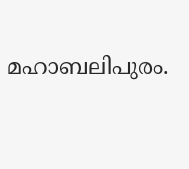മഹാബലിപുരം.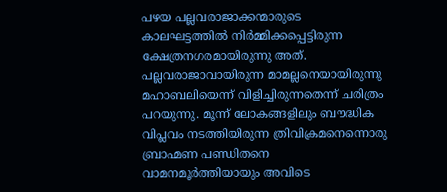പഴയ പല്ലവരാജാക്കന്മാരുടെ കാലഘട്ടത്തില്‍ നിര്‍മ്മിക്കപ്പെട്ടിരുന്ന ക്ഷേത്രനഗരമായിരുന്നു അത്. പല്ലവരാജാവായിരുന്ന മാമല്ലനെയായിരുന്നു മഹാബലിയെന്ന് വിളിച്ചിരുന്നതെന്ന് ചരിത്രം പറയുന്നു. മൂന്ന് ലോകങ്ങളിലും ബൗദ്ധിക വിപ്ലവം നടത്തിയിരുന്ന ത്രിവിക്രമനെന്നൊരു ബ്രാഹ്മണ പണ്ഡിതനെ വാമനമൂര്‍ത്തിയായും അവിടെ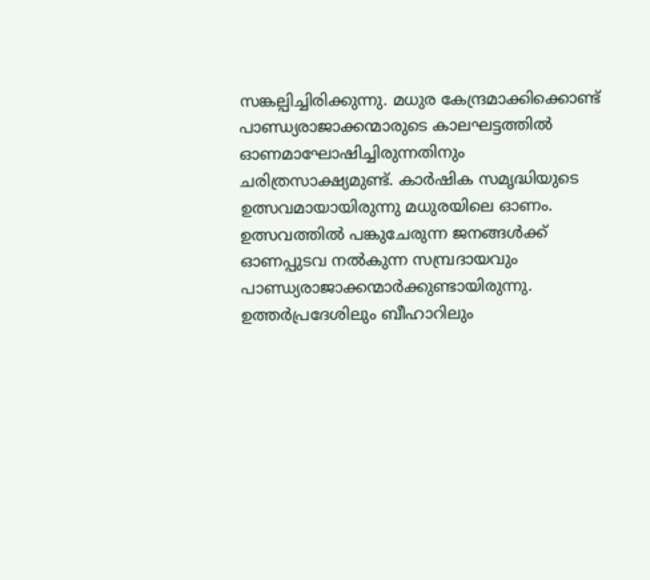സങ്കല്പിച്ചിരിക്കുന്നു. മധുര കേന്ദ്രമാക്കിക്കൊണ്ട് പാണ്ഡ്യരാജാക്കന്മാരുടെ കാലഘട്ടത്തില്‍ ഓണമാഘോഷിച്ചിരുന്നതിനും ചരിത്രസാക്ഷ്യമുണ്ട്. കാര്‍ഷിക സമൃദ്ധിയുടെ ഉത്സവമായായിരുന്നു മധുരയിലെ ഓണം. ഉത്സവത്തില്‍ പങ്കുചേരുന്ന ജനങ്ങള്‍ക്ക് ഓണപ്പുടവ നല്‍കുന്ന സമ്പ്രദായവും പാണ്ഡ്യരാജാക്കന്മാര്‍ക്കുണ്ടായിരുന്നു. ഉത്തര്‍പ്രദേശിലും ബീഹാറിലും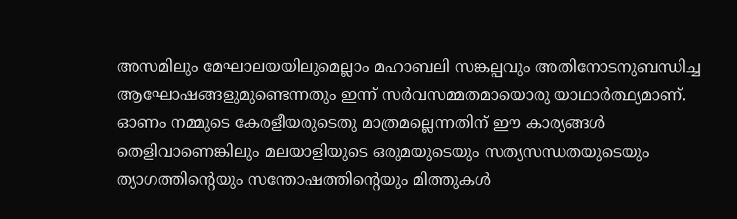അസമിലും മേഘാലയയിലുമെല്ലാം മഹാബലി സങ്കല്പവും അതിനോടനുബന്ധിച്ച ആഘോഷങ്ങളുമുണ്ടെന്നതും ഇന്ന് സര്‍വസമ്മതമായൊരു യാഥാര്‍ത്ഥ്യമാണ്. ഓണം നമ്മുടെ കേരളീയരുടെതു മാത്രമല്ലെന്നതിന് ഈ കാര്യങ്ങള്‍ തെളിവാണെങ്കിലും മലയാളിയുടെ ഒരുമയുടെയും സത്യസന്ധതയുടെയും ത്യാഗത്തിന്റെയും സന്തോഷത്തിന്റെയും മിത്തുകള്‍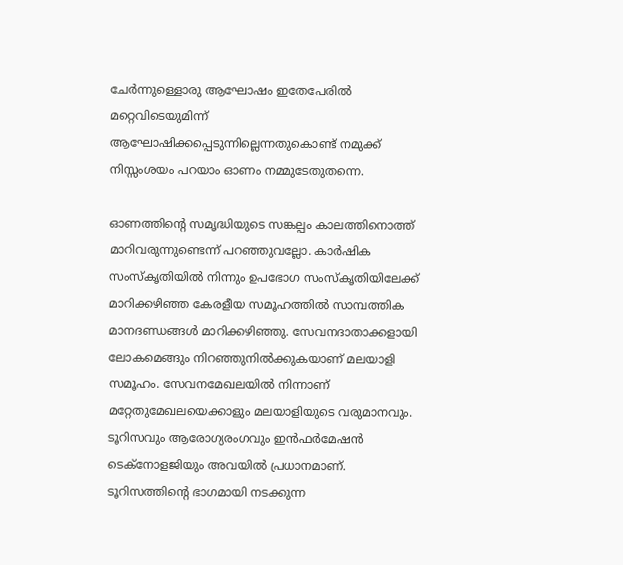ചേര്‍ന്നുള്ളൊരു ആഘോഷം ഇതേപേരില്‍ മറ്റെവിടെയുമിന്ന് ആഘോഷിക്കപ്പെടുന്നില്ലെന്നതുകൊണ്ട് നമുക്ക് നിസ്സംശയം പറയാം ഓണം നമ്മുടേതുതന്നെ.

ഓണത്തിന്റെ സമൃദ്ധിയുടെ സങ്കല്പം കാലത്തിനൊത്ത് മാറിവരുന്നുണ്ടെന്ന് പറഞ്ഞുവല്ലോ. കാര്‍ഷിക സംസ്‌കൃതിയില്‍ നിന്നും ഉപഭോഗ സംസ്‌കൃതിയിലേക്ക് മാറിക്കഴിഞ്ഞ കേരളീയ സമൂഹത്തില്‍ സാമ്പത്തിക മാനദണ്ഡങ്ങള്‍ മാറിക്കഴിഞ്ഞു. സേവനദാതാക്കളായി ലോകമെങ്ങും നിറഞ്ഞുനില്‍ക്കുകയാണ് മലയാളി സമൂഹം. സേവനമേഖലയില്‍ നിന്നാണ് മറ്റേതുമേഖലയെക്കാളും മലയാളിയുടെ വരുമാനവും. ടൂറിസവും ആരോഗ്യരംഗവും ഇന്‍ഫര്‍മേഷന്‍ ടെക്‌നോളജിയും അവയില്‍ പ്രധാനമാണ്. ടൂറിസത്തിന്റെ ഭാഗമായി നടക്കുന്ന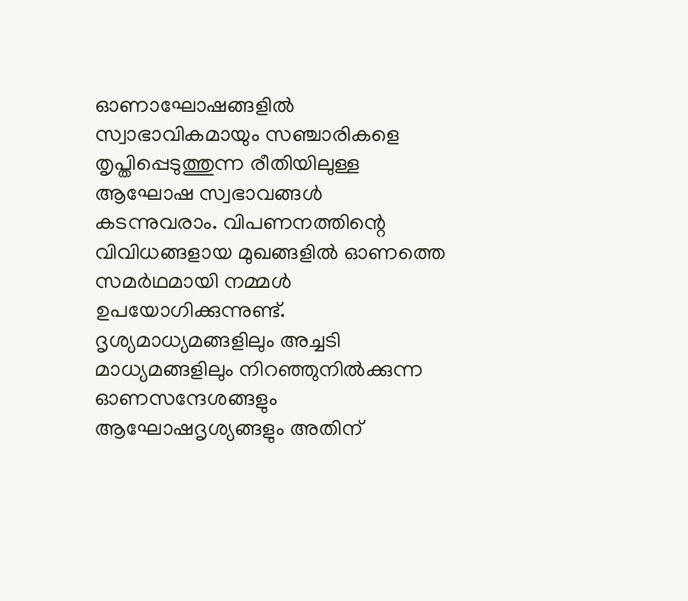ഓണാഘോഷങ്ങളില്‍ സ്വാഭാവികമായും സഞ്ചാരികളെ തൃപ്തിപ്പെടുത്തുന്ന രീതിയിലുള്ള ആഘോഷ സ്വഭാവങ്ങള്‍ കടന്നുവരാം. വിപണനത്തിന്റെ വിവിധങ്ങളായ മുഖങ്ങളില്‍ ഓണത്തെ സമര്‍ഥമായി നമ്മള്‍ ഉപയോഗിക്കുന്നുണ്ട്. ദൃശ്യമാധ്യമങ്ങളിലും അച്ചടി മാധ്യമങ്ങളിലും നിറഞ്ഞുനില്‍ക്കുന്ന ഓണസന്ദേശങ്ങളും ആഘോഷദൃശ്യങ്ങളും അതിന്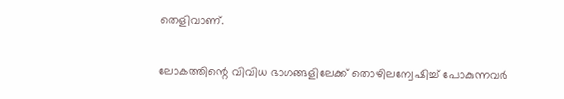തെളിവാണ്.

ലോകത്തിന്റെ വിവിധ ഭാഗങ്ങളിലേക്ക് തൊഴിലന്വേഷിച്ച് പോകുന്നവര്‍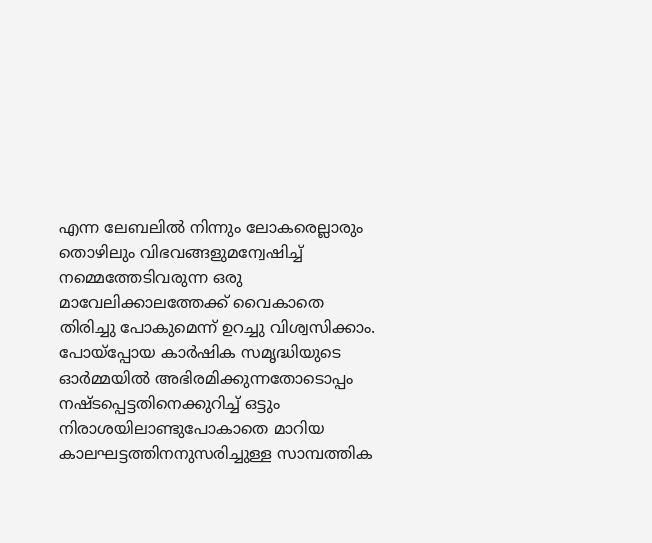എന്ന ലേബലില്‍ നിന്നും ലോകരെല്ലാരും തൊഴിലും വിഭവങ്ങളുമന്വേഷിച്ച് നമ്മെത്തേടിവരുന്ന ഒരു മാവേലിക്കാലത്തേക്ക് വൈകാതെ തിരിച്ചു പോകുമെന്ന് ഉറച്ചു വിശ്വസിക്കാം. പോയ്‌പ്പോയ കാര്‍ഷിക സമൃദ്ധിയുടെ ഓര്‍മ്മയില്‍ അഭിരമിക്കുന്നതോടൊപ്പം നഷ്ടപ്പെട്ടതിനെക്കുറിച്ച് ഒട്ടും നിരാശയിലാണ്ടുപോകാതെ മാറിയ കാലഘട്ടത്തിനനുസരിച്ചുള്ള സാമ്പത്തിക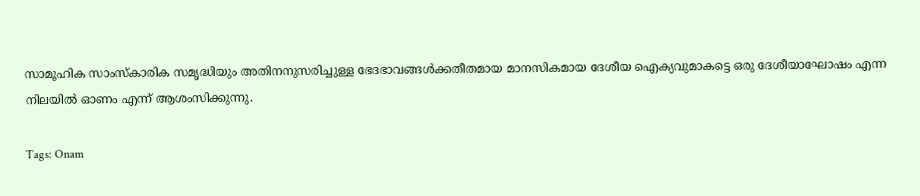സാമൂഹിക സാംസ്‌കാരിക സമൃദ്ധിയും അതിനനുസരിച്ചുള്ള ഭേദഭാവങ്ങള്‍ക്കതീതമായ മാനസികമായ ദേശീയ ഐക്യവുമാകട്ടെ ഒരു ദേശീയാഘോഷം എന്ന നിലയില്‍ ഓണം എന്ന് ആശംസിക്കുന്നു.

Tags: Onam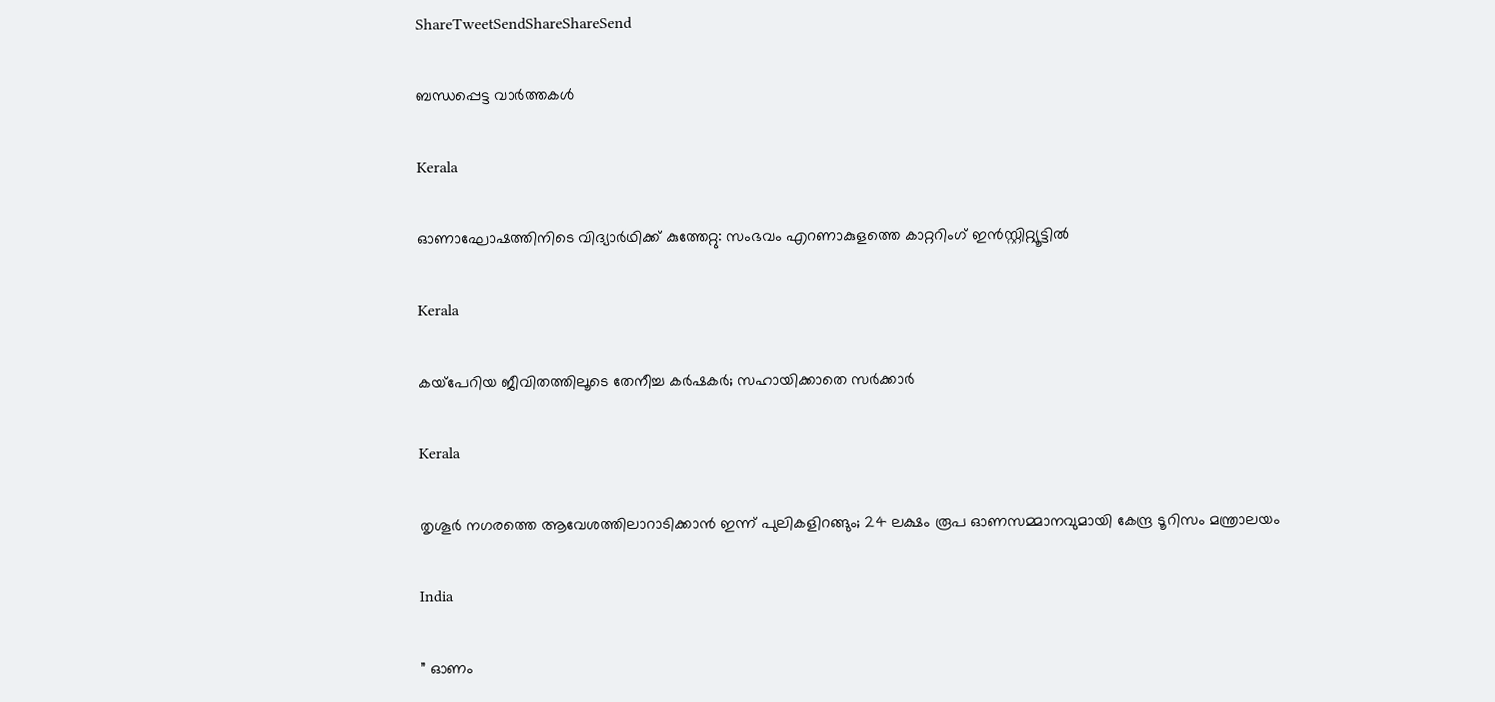ShareTweetSendShareShareSend

ബന്ധപ്പെട്ട വാര്‍ത്തകള്‍

Kerala

ഓണാഘോഷത്തിനിടെ വിദ്യാര്‍ഥിക്ക് കുത്തേറ്റു: സംഭവം എറണാകുളത്തെ കാറ്ററിംഗ് ഇന്‍സ്റ്റിറ്റ്യൂട്ടില്‍

Kerala

കയ്‌പേറിയ ജീവിതത്തിലൂടെ തേനീച്ച കര്‍ഷകര്‍; സഹായിക്കാതെ സര്‍ക്കാര്‍

Kerala

തൃശൂർ നഗരത്തെ ആവേശത്തിലാറാടിക്കാൻ ഇന്ന് പുലികളിറങ്ങും; 24 ലക്ഷം രൂപ ഓണസമ്മാനവുമായി കേന്ദ്ര ടൂറിസം മന്ത്രാലയം

India

” ഓണം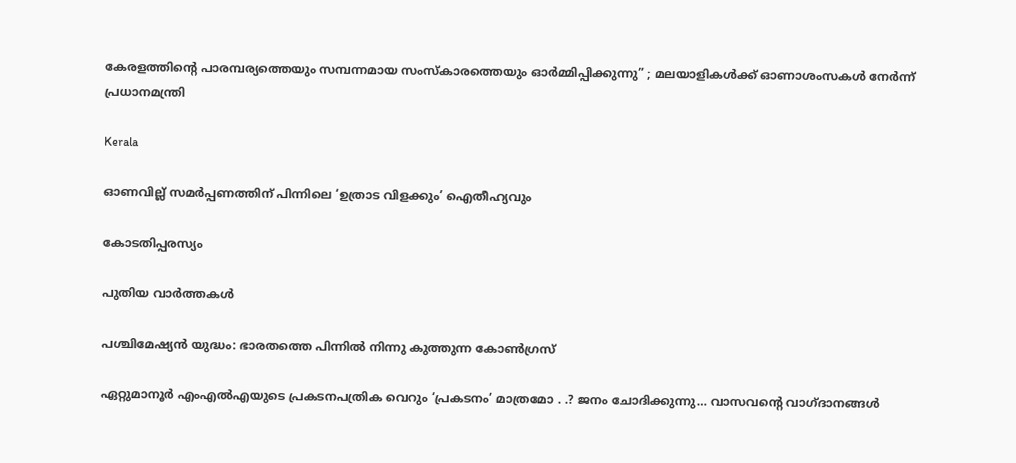കേരളത്തിന്റെ പാരമ്പര്യത്തെയും സമ്പന്നമായ സംസ്കാരത്തെയും ഓർമ്മിപ്പിക്കുന്നു” ; മലയാളികൾക്ക് ഓണാശംസകൾ നേർന്ന് പ്രധാനമന്ത്രി

Kerala

ഓണവില്ല് സമര്‍പ്പണത്തിന് പിന്നിലെ ‘ഉത്രാട വിളക്കും’ ഐതീഹ്യവും

കോടതിപ്പരസ്യം

പുതിയ വാര്‍ത്തകള്‍

പശ്ചിമേഷ്യന്‍ യുദ്ധം: ഭാരതത്തെ പിന്നില്‍ നിന്നു കുത്തുന്ന കോണ്‍ഗ്രസ്

ഏറ്റുമാനൂര്‍ എംഎല്‍എയുടെ പ്രകടനപത്രിക വെറും ‘പ്രകടനം’ മാത്രമോ . .? ജനം ചോദിക്കുന്നു… വാസവന്റെ വാഗ്ദാനങ്ങള്‍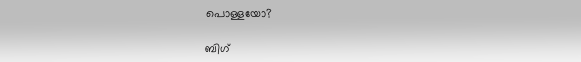പൊള്ളയോ?

ബിഗ്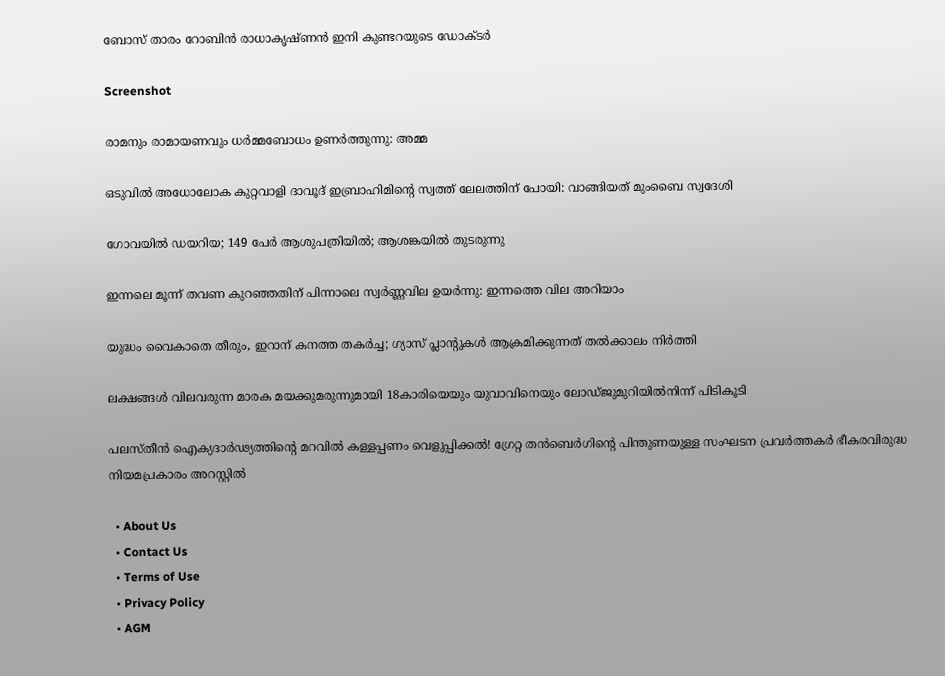ബോസ് താരം റോബിന്‍ രാധാകൃഷ്ണൻ ഇനി കുണ്ടറയുടെ ഡോക്ടര്‍

Screenshot

രാമനും രാമായണവും ധർമ്മബോധം ഉണർത്തുന്നു: അമ്മ

ഒടുവിൽ അധോലോക കുറ്റവാളി ദാവൂദ് ഇബ്രാഹിമിന്റെ സ്വത്ത് ലേലത്തിന് പോയി: വാങ്ങിയത് മുംബൈ സ്വദേശി

ഗോവയിൽ ഡയറിയ; 149 പേർ ആശുപത്രിയിൽ; ആശങ്കയിൽ തുടരുന്നു

ഇന്നലെ മൂന്ന് തവണ കുറഞ്ഞതിന് പിന്നാലെ സ്വർണ്ണവില ഉയർന്നു: ഇന്നത്തെ വില അറിയാം

യുദ്ധം വൈകാതെ തീരും, ഇറാന് കനത്ത തകർച്ച; ഗ്യാസ് പ്ലാന്റുകൾ ആക്രമിക്കുന്നത് തൽക്കാലം നിർത്തി

ലക്ഷങ്ങൾ വിലവരുന്ന മാരക മയക്കുമരുന്നുമായി 18കാരിയെയും യുവാവിനെയും ലോഡ്ജുമുറിയിൽനിന്ന് പിടികൂടി

പലസ്തീൻ ഐക്യദാർഢ്യത്തിന്റെ മറവിൽ കള്ളപ്പണം വെളുപ്പിക്കൽ! ഗ്രേറ്റ തന്‍ബെര്‍ഗിന്റെ പിന്തുണയുള്ള സംഘടന പ്രവർത്തകർ ഭീകരവിരുദ്ധ നിയമപ്രകാരം അറസ്റ്റിൽ

  • About Us
  • Contact Us
  • Terms of Use
  • Privacy Policy
  • AGM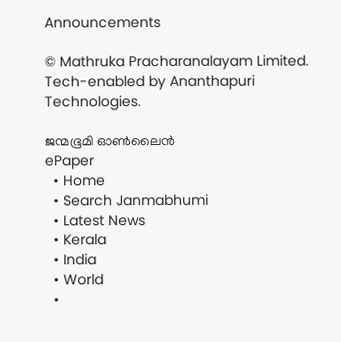Announcements

© Mathruka Pracharanalayam Limited.
Tech-enabled by Ananthapuri Technologies.

ജന്മഭൂമി ഓണ്‍ലൈന്‍
ePaper
  • Home
  • Search Janmabhumi
  • Latest News
  • Kerala
  • India
  • World
  •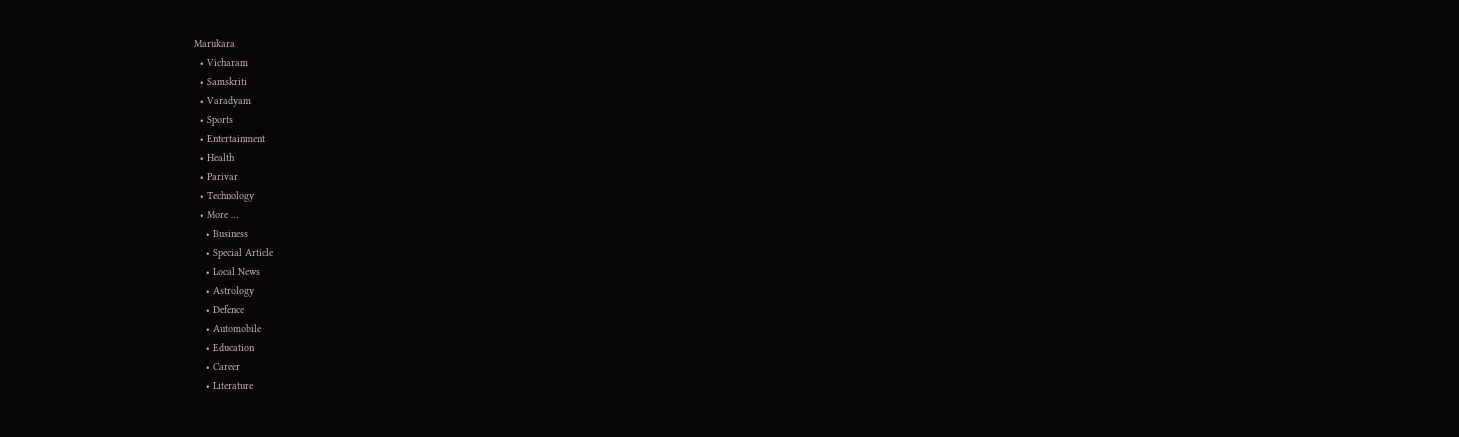Marukara
  • Vicharam
  • Samskriti
  • Varadyam
  • Sports
  • Entertainment
  • Health
  • Parivar
  • Technology
  • More …
    • Business
    • Special Article
    • Local News
    • Astrology
    • Defence
    • Automobile
    • Education
    • Career
    • Literature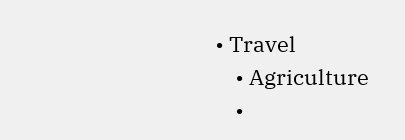• Travel
    • Agriculture
    •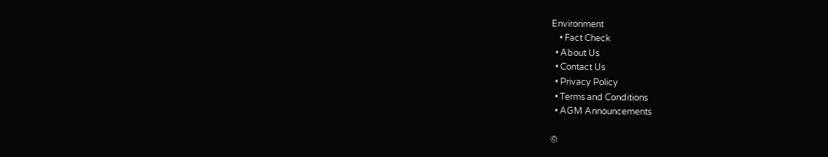Environment
    • Fact Check
  • About Us
  • Contact Us
  • Privacy Policy
  • Terms and Conditions
  • AGM Announcements

©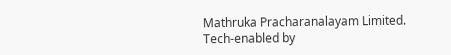Mathruka Pracharanalayam Limited.
Tech-enabled by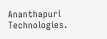Ananthapuri Technologies.